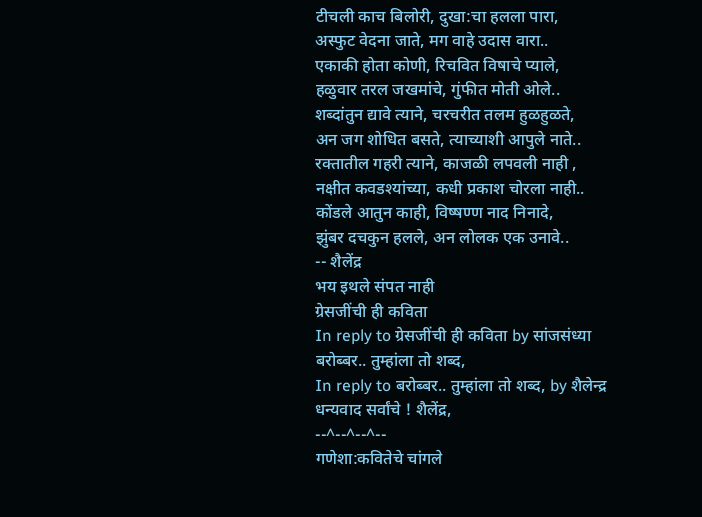टीचली काच बिलोरी, दुखा:चा हलला पारा,
अस्फुट वेदना जाते, मग वाहे उदास वारा..
एकाकी होता कोणी, रिचवित विषाचे प्याले,
हळुवार तरल जखमांचे, गुंफीत मोती ओले..
शब्दांतुन द्यावे त्याने, चरचरीत तलम हुळहुळते,
अन जग शोधित बसते, त्याच्याशी आपुले नाते..
रक्तातील गहरी त्याने, काजळी लपवली नाही ,
नक्षीत कवडश्यांच्या, कधी प्रकाश चोरला नाही..
कोंडले आतुन काही, विष्षण्ण नाद निनादे,
झुंबर दचकुन हलले, अन लोलक एक उनावे..
-- शैलेंद्र
भय इथले संपत नाही
ग्रेसजींची ही कविता
In reply to ग्रेसजींची ही कविता by सांजसंध्या
बरोब्बर.. तुम्हांला तो शब्द,
In reply to बरोब्बर.. तुम्हांला तो शब्द, by शैलेन्द्र
धन्यवाद सर्वांचे ! शैलेंद्र,
--^--^--^--
गणेशा:कवितेचे चांगले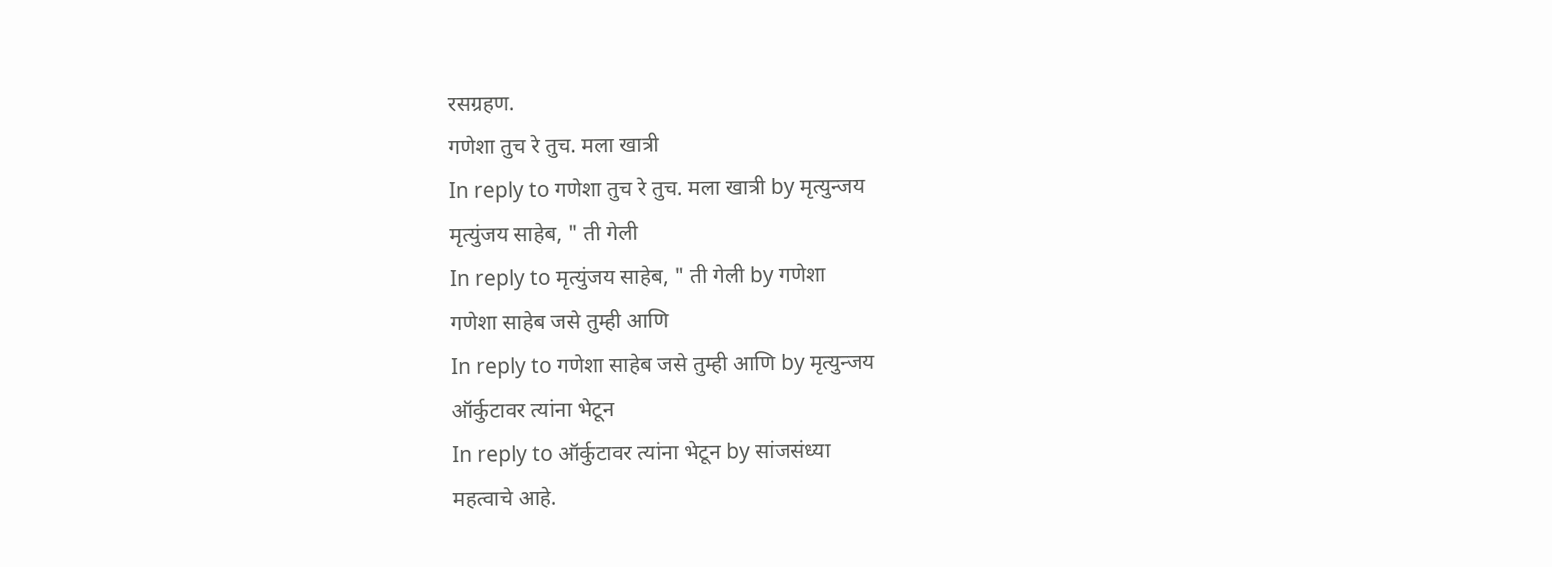रसग्रहण.
गणेशा तुच रे तुच. मला खात्री
In reply to गणेशा तुच रे तुच. मला खात्री by मृत्युन्जय
मृत्युंजय साहेब, " ती गेली
In reply to मृत्युंजय साहेब, " ती गेली by गणेशा
गणेशा साहेब जसे तुम्ही आणि
In reply to गणेशा साहेब जसे तुम्ही आणि by मृत्युन्जय
ऑर्कुटावर त्यांना भेटून
In reply to ऑर्कुटावर त्यांना भेटून by सांजसंध्या
महत्वाचे आहे.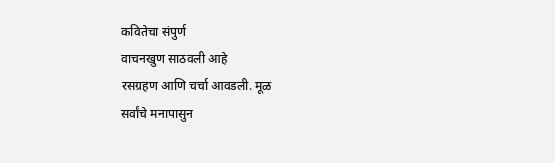कवितेचा संपुर्ण
वाचनखुण साठवली आहे
रसग्रहण आणि चर्चा आवडली. मूळ
सर्वांचे मनापासुन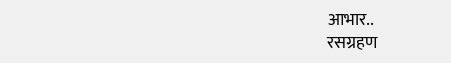आभार..
रसग्रहण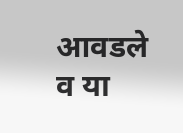आवडले व या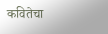कवितेचा